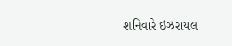શનિવારે ઇઝરાયલ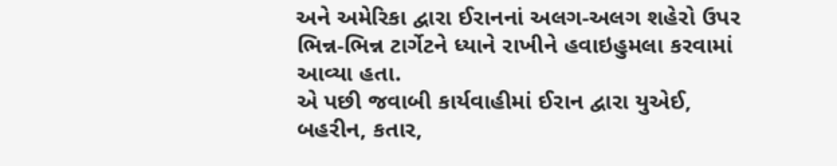અને અમેરિકા દ્વારા ઈરાનનાં અલગ-અલગ શહેરો ઉપર ભિન્ન-ભિન્ન ટાર્ગેટને ધ્યાને રાખીને હવાઇહુમલા કરવામાં આવ્યા હતા.
એ પછી જવાબી કાર્યવાહીમાં ઈરાન દ્વારા યુએઈ, બહરીન, કતાર,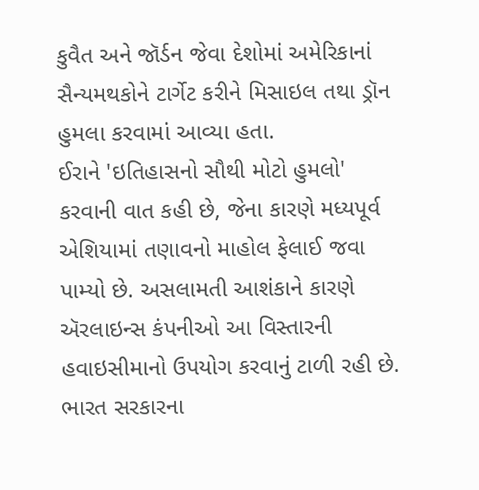કુવૈત અને જૉર્ડન જેવા દેશોમાં અમેરિકાનાં સૈન્યમથકોને ટાર્ગેટ કરીને મિસાઇલ તથા ડ્રૉન હુમલા કરવામાં આવ્યા હતા.
ઈરાને 'ઇતિહાસનો સૌથી મોટો હુમલો' કરવાની વાત કહી છે, જેના કારણે મધ્યપૂર્વ એશિયામાં તણાવનો માહોલ ફેલાઈ જવા પામ્યો છે. અસલામતી આશંકાને કારણે ઍરલાઇન્સ કંપનીઓ આ વિસ્તારની હવાઇસીમાનો ઉપયોગ કરવાનું ટાળી રહી છે.
ભારત સરકારના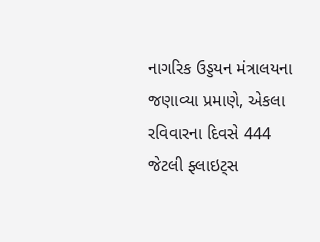નાગરિક ઉડ્ડયન મંત્રાલયના જણાવ્યા પ્રમાણે, એકલા રવિવારના દિવસે 444 જેટલી ફ્લાઇટ્સ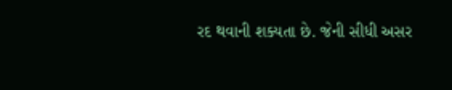રદ થવાની શક્યતા છે. જેની સીધી અસર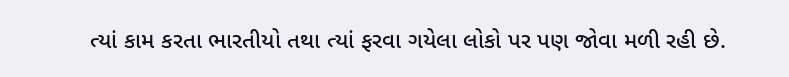ત્યાં કામ કરતા ભારતીયો તથા ત્યાં ફરવા ગયેલા લોકો પર પણ જોવા મળી રહી છે.